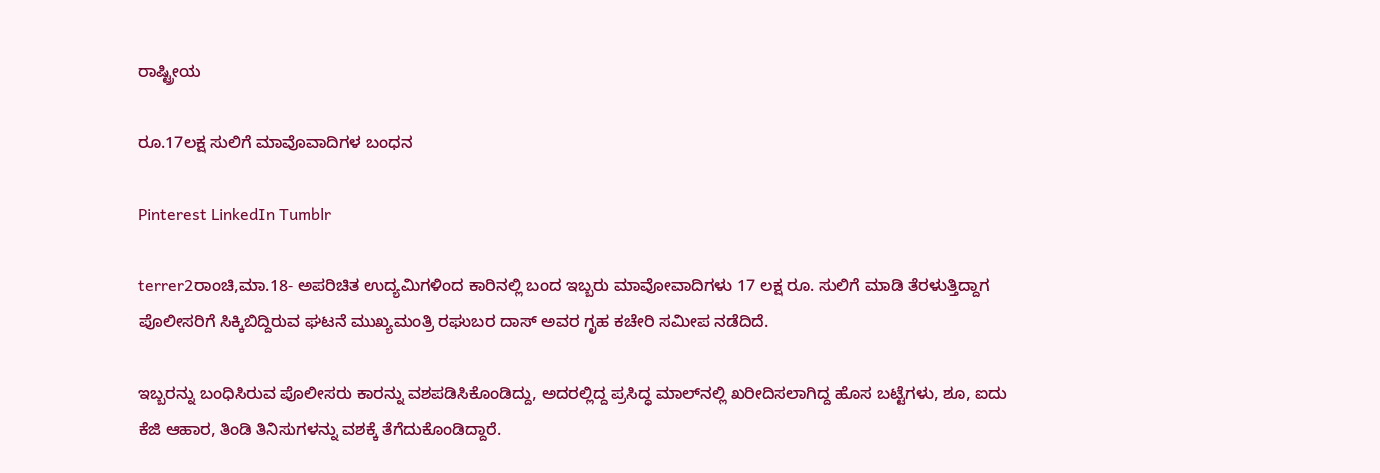ರಾಷ್ಟ್ರೀಯ

ರೂ.17ಲಕ್ಷ ಸುಲಿಗೆ ಮಾವೊವಾದಿಗಳ ಬಂಧನ

Pinterest LinkedIn Tumblr

terrer2ರಾಂಚಿ,ಮಾ.18- ಅಪರಿಚಿತ ಉದ್ಯಮಿಗಳಿಂದ ಕಾರಿನಲ್ಲಿ ಬಂದ ಇಬ್ಬರು ಮಾವೋವಾದಿಗಳು 17 ಲಕ್ಷ ರೂ. ಸುಲಿಗೆ ಮಾಡಿ ತೆರಳುತ್ತಿದ್ದಾಗ ಪೊಲೀಸರಿಗೆ ಸಿಕ್ಕಿಬಿದ್ದಿರುವ ಘಟನೆ ಮುಖ್ಯಮಂತ್ರಿ ರಘುಬರ ದಾಸ್ ಅವರ ಗೃಹ ಕಚೇರಿ ಸಮೀಪ ನಡೆದಿದೆ.

ಇಬ್ಬರನ್ನು ಬಂಧಿಸಿರುವ ಪೊಲೀಸರು ಕಾರನ್ನು ವಶಪಡಿಸಿಕೊಂಡಿದ್ದು, ಅದರಲ್ಲಿದ್ದ ಪ್ರಸಿದ್ಧ ಮಾಲ್‍ನಲ್ಲಿ ಖರೀದಿಸಲಾಗಿದ್ದ ಹೊಸ ಬಟ್ಟೆಗಳು, ಶೂ, ಐದು ಕೆಜಿ ಆಹಾರ, ತಿಂಡಿ ತಿನಿಸುಗಳನ್ನು ವಶಕ್ಕೆ ತೆಗೆದುಕೊಂಡಿದ್ದಾರೆ.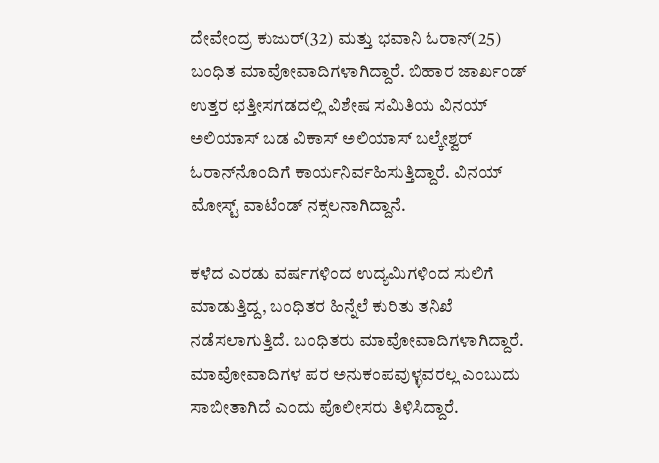ದೇವೇಂದ್ರ ಕುಜುರ್(32) ಮತ್ತು ಭವಾನಿ ಓರಾನ್(25) ಬಂಧಿತ ಮಾವೋವಾದಿಗಳಾಗಿದ್ದಾರೆ. ಬಿಹಾರ ಜಾರ್ಖಂಡ್ ಉತ್ತರ ಛತ್ತೀಸಗಡದಲ್ಲಿ ವಿಶೇಷ ಸಮಿತಿಯ ವಿನಯ್ ಅಲಿಯಾಸ್ ಬಡ ವಿಕಾಸ್ ಅಲಿಯಾಸ್ ಬಲ್ಕೇಶ್ವರ್ ಓರಾನ್‍ನೊಂದಿಗೆ ಕಾರ್ಯನಿರ್ವಹಿಸುತ್ತಿದ್ದಾರೆ. ವಿನಯ್ ಮೋಸ್ಟ್ ವಾಟೆಂಡ್ ನಕ್ಸಲನಾಗಿದ್ದಾನೆ.

ಕಳೆದ ಎರಡು ವರ್ಷಗಳಿಂದ ಉದ್ಯಮಿಗಳಿಂದ ಸುಲಿಗೆ ಮಾಡುತ್ತಿದ್ದ, ಬಂಧಿತರ ಹಿನ್ನೆಲೆ ಕುರಿತು ತನಿಖೆ ನಡೆಸಲಾಗುತ್ತಿದೆ. ಬಂಧಿತರು ಮಾವೋವಾದಿಗಳಾಗಿದ್ದಾರೆ. ಮಾವೋವಾದಿಗಳ ಪರ ಅನುಕಂಪವುಳ್ಳವರಲ್ಲ ಎಂಬುದು ಸಾಬೀತಾಗಿದೆ ಎಂದು ಪೊಲೀಸರು ತಿಳಿಸಿದ್ದಾರೆ.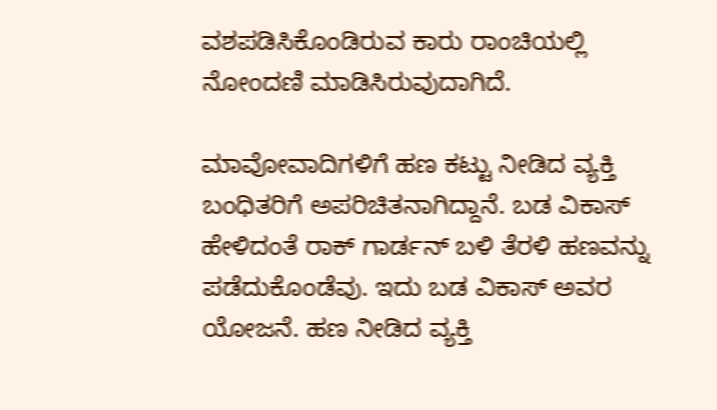ವಶಪಡಿಸಿಕೊಂಡಿರುವ ಕಾರು ರಾಂಚಿಯಲ್ಲಿ ನೋಂದಣಿ ಮಾಡಿಸಿರುವುದಾಗಿದೆ.

ಮಾವೋವಾದಿಗಳಿಗೆ ಹಣ ಕಟ್ಟು ನೀಡಿದ ವ್ಯಕ್ತಿ ಬಂಧಿತರಿಗೆ ಅಪರಿಚಿತನಾಗಿದ್ದಾನೆ. ಬಡ ವಿಕಾಸ್ ಹೇಳಿದಂತೆ ರಾಕ್ ಗಾರ್ಡನ್ ಬಳಿ ತೆರಳಿ ಹಣವನ್ನು ಪಡೆದುಕೊಂಡೆವು. ಇದು ಬಡ ವಿಕಾಸ್ ಅವರ ಯೋಜನೆ. ಹಣ ನೀಡಿದ ವ್ಯಕ್ತಿ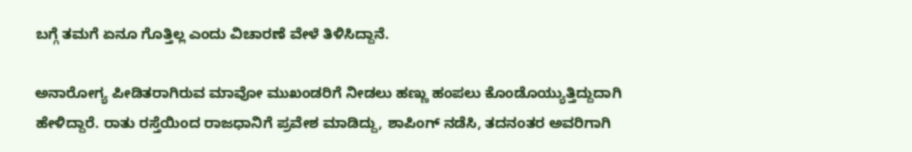ಬಗ್ಗೆ ತಮಗೆ ಏನೂ ಗೊತ್ತಿಲ್ಲ ಎಂದು ವಿಚಾರಣೆ ವೇಳೆ ತಿಳಿಸಿದ್ದಾನೆ.

ಅನಾರೋಗ್ಯ ಪೀಡಿತರಾಗಿರುವ ಮಾವೋ ಮುಖಂಡರಿಗೆ ನೀಡಲು ಹಣ್ಣು ಹಂಪಲು ಕೊಂಡೊಯ್ಯುತ್ತಿದ್ದುದಾಗಿ ಹೇಳಿದ್ದಾರೆ. ರಾತು ರಸ್ತೆಯಿಂದ ರಾಜಧಾನಿಗೆ ಪ್ರವೇಶ ಮಾಡಿದ್ದು, ಶಾಪಿಂಗ್ ನಡೆಸಿ, ತದನಂತರ ಅವರಿಗಾಗಿ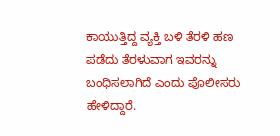ಕಾಯುತ್ತಿದ್ದ ವ್ಯಕ್ತಿ ಬಳಿ ತೆರಳಿ ಹಣ ಪಡೆದು ತೆರಳುವಾಗ ಇವರನ್ನು ಬಂಧಿಸಲಾಗಿದೆ ಎಂದು ಪೊಲೀಸರು ಹೇಳಿದ್ದಾರೆ.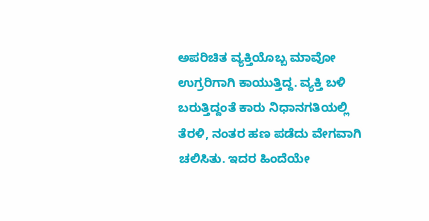ಅಪರಿಚಿತ ವ್ಯಕ್ತಿಯೊಬ್ಬ ಮಾವೋ ಉಗ್ರರಿಗಾಗಿ ಕಾಯುತ್ತಿದ್ದ. ವ್ಯಕ್ತಿ ಬಳಿ ಬರುತ್ತಿದ್ದಂತೆ ಕಾರು ನಿಧಾನಗತಿಯಲ್ಲಿ ತೆರಳಿ, ನಂತರ ಹಣ ಪಡೆದು ವೇಗವಾಗಿ ಚಲಿಸಿತು. ಇದರ ಹಿಂದೆಯೇ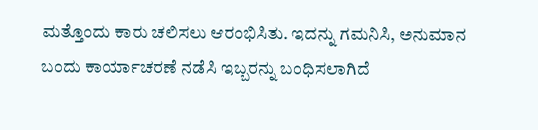ಮತ್ತೊಂದು ಕಾರು ಚಲಿಸಲು ಆರಂಭಿಸಿತು. ಇದನ್ನು ಗಮನಿಸಿ, ಅನುಮಾನ ಬಂದು ಕಾರ್ಯಾಚರಣೆ ನಡೆಸಿ ಇಬ್ಬರನ್ನು ಬಂಧಿಸಲಾಗಿದೆ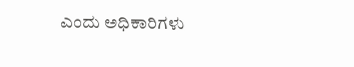ಎಂದು ಅಧಿಕಾರಿಗಳು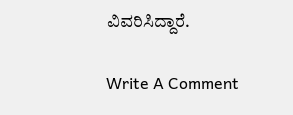ವಿವರಿಸಿದ್ದಾರೆ.

Write A Comment